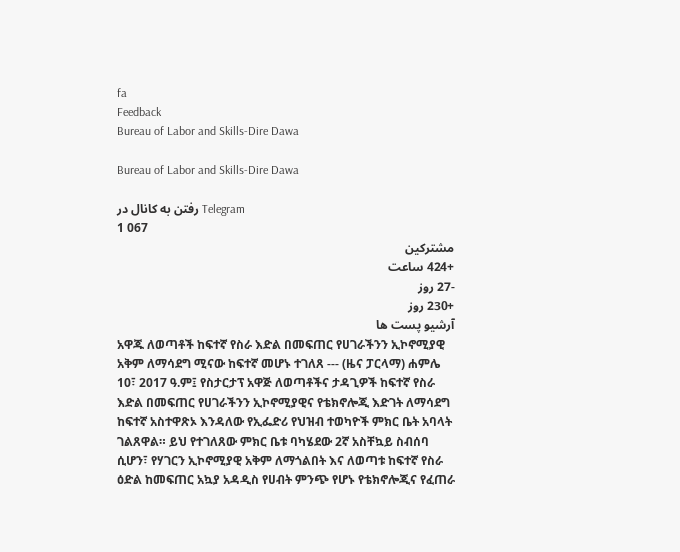fa
Feedback
Bureau of Labor and Skills-Dire Dawa

Bureau of Labor and Skills-Dire Dawa

رفتن به کانال در Telegram
1 067
مشترکین
+424 ساعت
-27 روز
+230 روز
آرشیو پست ها
አዋጁ ለወጣቶች ከፍተኛ የስራ እድል በመፍጠር የሀገራችንን ኢኮኖሚያዊ አቅም ለማሳደግ ሚናው ከፍተኛ መሆኑ ተገለጸ --- (ዜና ፓርላማ) ሐምሌ 10፣ 2017 ዓ.ም፤ የስታርታፕ አዋጅ ለወጣቶችና ታዳጊዎች ከፍተኛ የስራ እድል በመፍጠር የሀገራችንን ኢኮኖሚያዊና የቴክኖሎጂ እድገት ለማሳደግ ከፍተኛ አስተዋጽኦ እንዳለው የኢፌድሪ የህዝብ ተወካዮች ምክር ቤት አባላት ገልጸዋል። ይህ የተገለጸው ምክር ቤቱ ባካሄደው 2ኛ አስቸኳይ ስብሰባ ሲሆን፣ የሃገርን ኢኮኖሚያዊ አቅም ለማጎልበት እና ለወጣቱ ከፍተኛ የስራ ዕድል ከመፍጠር አኳያ አዳዲስ የሀብት ምንጭ የሆኑ የቴክኖሎጂና የፈጠራ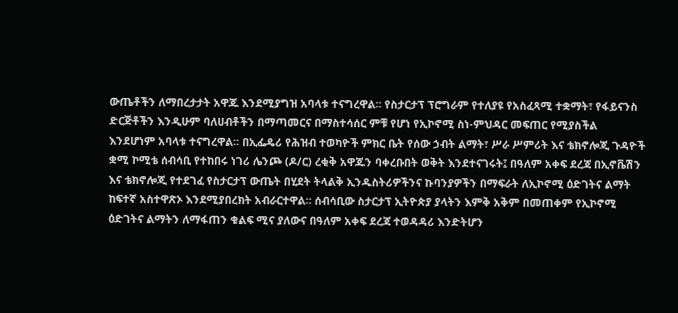ውጤቶችን ለማበረታታት አዋጁ እንደሚያግዝ አባላቱ ተናግረዋል። የስታርታፕ ፕሮግራም የተለያዩ የአስፈጻሚ ተቋማት፣ የፋይናንስ ድርጅቶችን እንዲሁም ባለሀብቶችን በማጣመርና በማስተሳሰር ምቹ የሆነ የኢኮኖሚ ስነ-ምህዳር መፍጠር የሚያስችል እንደሆነም አባላቱ ተናግረዋል፡፡ በኢፌዴሪ የሕዝብ ተወካዮች ምክር ቤት የሰው ኃብት ልማት፣ ሥራ ሥምሪት እና ቴክኖሎጂ ጉዳዮች ቋሚ ኮሚቴ ሰብሳቢ የተከበሩ ነገሪ ሌንጮ (ዶ/ር) ረቂቅ አዋጁን ባቀረቡበት ወቅት እንደተናገሩት፤ በዓለም አቀፍ ደረጃ በኢኖቬሽን እና ቴክኖሎጂ የተደገፈ የስታርታፕ ውጤት በሂደት ትላልቅ ኢንዱስትሪዎችንና ኩባንያዎችን በማፍራት ለኢኮኖሚ ዕድገትና ልማት ከፍተኛ አስተዋጽኦ እንደሚያበረክት አብራርተዋል። ሰብሳቢው ስታርታፕ ኢትዮጵያ ያላትን እምቅ አቅም በመጠቀም የኢኮኖሚ ዕድገትና ልማትን ለማፋጠን ቁልፍ ሚና ያለውና በዓለም አቀፍ ደረጃ ተወዳዳሪ እንድትሆን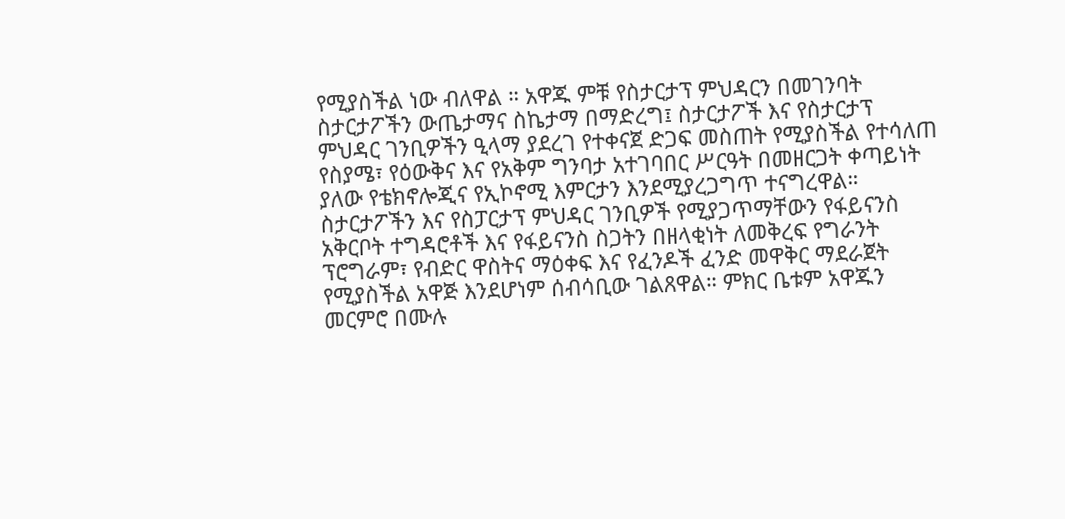የሚያስችል ነው ብለዋል ። አዋጁ ምቹ የስታርታፕ ምህዳርን በመገንባት ስታርታፖችን ውጤታማና ስኬታማ በማድረግ፤ ስታርታፖች እና የስታርታፕ ምህዳር ገንቢዎችን ዒላማ ያደረገ የተቀናጀ ድጋፍ መስጠት የሚያስችል የተሳለጠ የስያሜ፣ የዕውቅና እና የአቅም ግንባታ አተገባበር ሥርዓት በመዘርጋት ቀጣይነት ያለው የቴክኖሎጂና የኢኮኖሚ እምርታን እንደሚያረጋግጥ ተናግረዋል። ስታርታፖችን እና የስፓርታፕ ምህዳር ገንቢዎች የሚያጋጥማቸውን የፋይናንስ አቅርቦት ተግዳሮቶች እና የፋይናንስ ስጋትን በዘላቂነት ለመቅረፍ የግራንት ፕሮግራም፣ የብድር ዋስትና ማዕቀፍ እና የፈንዶች ፈንድ መዋቅር ማደራጀት የሚያስችል አዋጅ እንደሆነም ሰብሳቢው ገልጸዋል። ምክር ቤቱም አዋጁን መርምሮ በሙሉ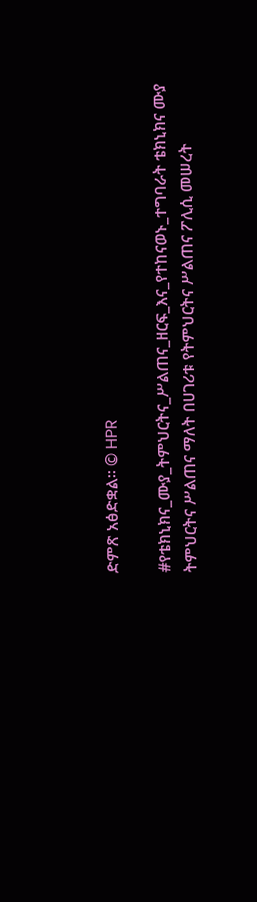ድምጽ አፅድቋል፡፡ © HPR

#የቴክኒክና_ሙያ_ትምህርትና_ሥልጠና_ዘርፍ_እና_የተከናወኑ_ተግባራት ቴክኒክና ሙያ ትምህርትና ሥልጠና ማለት በሀገሪቱ የትምህርትና ሥልጠና ፖሊሲ መሠረት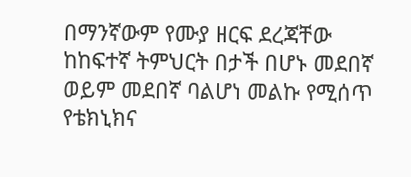በማንኛውም የሙያ ዘርፍ ደረጃቸው ከከፍተኛ ትምህርት በታች በሆኑ መደበኛ ወይም መደበኛ ባልሆነ መልኩ የሚሰጥ የቴክኒክና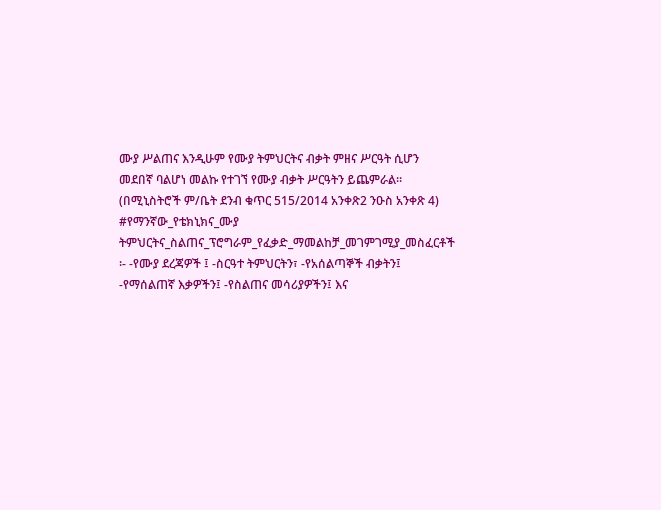ሙያ ሥልጠና እንዲሁም የሙያ ትምህርትና ብቃት ምዘና ሥርዓት ሲሆን መደበኛ ባልሆነ መልኩ የተገኘ የሙያ ብቃት ሥርዓትን ይጨምራል። (በሚኒስትሮች ም/ቤት ደንብ ቁጥር 515/2014 አንቀጽ2 ንዑስ አንቀጽ 4) #የማንኛው_የቴክኒክና_ሙያ ትምህርትና_ስልጠና_ፕሮግራም_የፈቃድ_ማመልከቻ_መገምገሚያ_መስፈርቶች ፡- -የሙያ ደረጃዎች ፤ -ስርዓተ ትምህርትን፣ -የአሰልጣኞች ብቃትን፤ -የማሰልጠኛ እቃዎችን፤ -የስልጠና መሳሪያዎችን፤ እና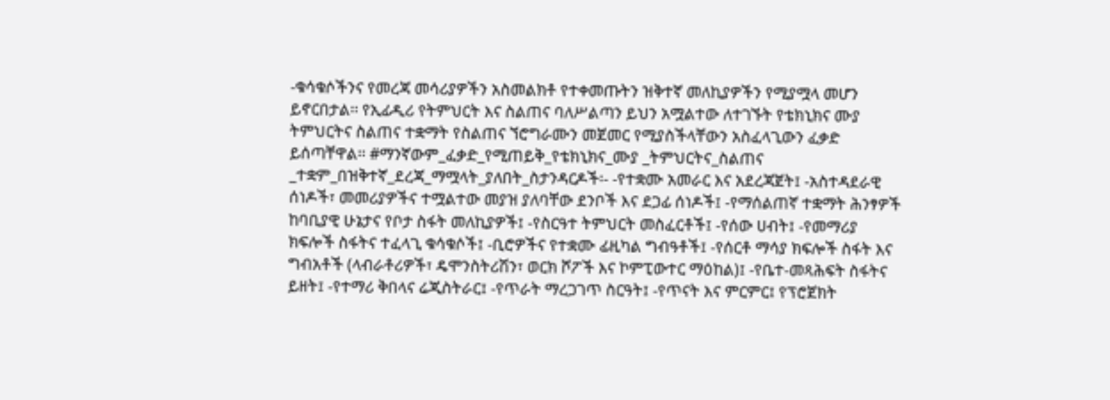-ቁሳቁሶችንና የመረጃ መሳሪያዎችን አስመልክቶ የተቀመጡትን ዝቅተኛ መለኪያዎችን የሚያሟላ መሆን ይኖርበታል፡፡ የኢፊዲሪ የትምህርት እና ስልጠና ባለሥልጣን ይህን አሟልተው ለተገኙት የቴክኒክና ሙያ ትምህርትና ስልጠና ተቋማት የስልጠና ኘሮግራሙን መጀመር የሚያስችላቸውን አስፈላጊውን ፈቃድ ይሰጣቸዋል፡፡ #ማንኛውም_ፈቃድ_የሚጠይቅ_የቴክኒክና_ሙያ _ትምህርትና_ስልጠና _ተቋም_በዝቅተኛ_ደረጃ_ማሟላት_ያለበት_ስታንዳርዶች፡- -የተቋሙ አመራር እና አደረጃጀት፤ -አስተዳደራዊ ሰነዶች፣ መመሪያዎችና ተሟልተው መያዝ ያለባቸው ደንቦች እና ደጋፊ ሰነዶች፤ -የማሰልጠኛ ተቋማት ሕንፃዎች ከባቢያዊ ሁኔታና የቦታ ስፋት መለኪያዎች፤ -የስርዓተ ትምህርት መስፈርቶች፤ -የሰው ሀብት፤ -የመማሪያ ክፍሎች ስፋትና ተፈላጊ ቁሳቁሶች፤ -ቢሮዎችና የተቋሙ ፊዚካል ግብዓቶች፤ -የሰርቶ ማሳያ ክፍሎች ስፋት እና ግብአቶች (ላብራቶሪዎች፣ ዴሞንስትሪሽን፣ ወርክ ሾፖች እና ኮምፒውተር ማዕከል)፤ -የቤተ-መጻሕፍት ስፋትና ይዘት፤ -የተማሪ ቅበላና ሬጂስትራር፤ -የጥራት ማረጋገጥ ስርዓት፤ -የጥናት እና ምርምር፤ የፕሮጀክት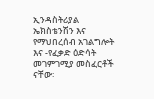ኢንዳስትሪያል ኤክስቴንሽን እና የማህበረሰብ አገልግሎት እና -የፈቃድ ዕድሳት መገምገሚያ መስፈርቶች ናቸው፡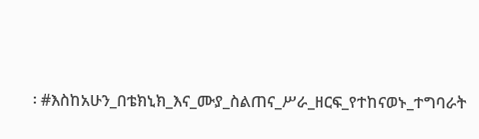፡ #እስከአሁን_በቴክኒክ_እና_ሙያ_ስልጠና_ሥራ_ዘርፍ_የተከናወኑ_ተግባራት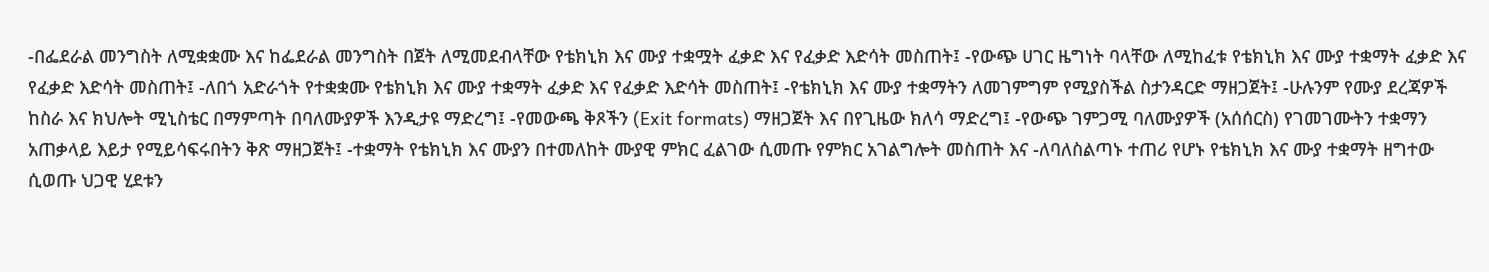-በፌደራል መንግስት ለሚቋቋሙ እና ከፌደራል መንግስት በጀት ለሚመደብላቸው የቴክኒክ እና ሙያ ተቋሟት ፈቃድ እና የፈቃድ እድሳት መስጠት፤ -የውጭ ሀገር ዜግነት ባላቸው ለሚከፈቱ የቴክኒክ እና ሙያ ተቋማት ፈቃድ እና የፈቃድ እድሳት መስጠት፤ -ለበጎ አድራጎት የተቋቋሙ የቴክኒክ እና ሙያ ተቋማት ፈቃድ እና የፈቃድ እድሳት መስጠት፤ -የቴክኒክ እና ሙያ ተቋማትን ለመገምግም የሚያስችል ስታንዳርድ ማዘጋጀት፤ -ሁሉንም የሙያ ደረጃዎች ከስራ እና ክህሎት ሚኒስቴር በማምጣት በባለሙያዎች እንዲታዩ ማድረግ፤ -የመውጫ ቅጾችን (Exit formats) ማዘጋጀት እና በየጊዜው ክለሳ ማድረግ፤ -የውጭ ገምጋሚ ባለሙያዎች (አሰሰርስ) የገመገሙትን ተቋማን አጠቃላይ እይታ የሚይሳፍሩበትን ቅጽ ማዘጋጀት፤ -ተቋማት የቴክኒክ እና ሙያን በተመለከት ሙያዊ ምክር ፈልገው ሲመጡ የምክር አገልግሎት መስጠት እና -ለባለስልጣኑ ተጠሪ የሆኑ የቴክኒክ እና ሙያ ተቋማት ዘግተው ሲወጡ ህጋዊ ሂደቱን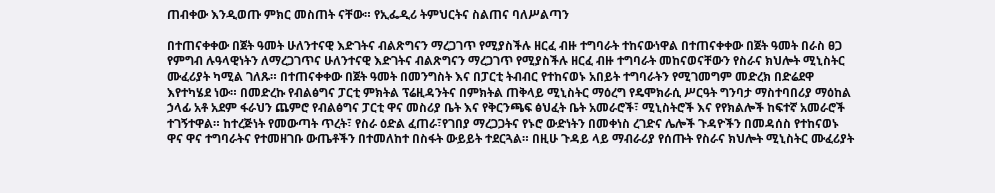ጠብቀው እንዲወጡ ምክር መስጠት ናቸው። የኢፌዲሪ ትምህርትና ስልጠና ባለሥልጣን

በተጠናቀቀው በጀት ዓመት ሁለንተናዊ እድገትና ብልጽግናን ማረጋገጥ የሚያስችሉ ዘርፈ ብዙ ተግባራት ተከናውነዋል በተጠናቀቀው በጀት ዓመት በራስ ፀጋ የምግብ ሉዓላዊነትን ለማረጋገጥና ሁለንተናዊ እድገትና ብልጽግናን ማረጋገጥ የሚያስችሉ ዘርፈ ብዙ ተግባራት መከናወናቸውን የስራና ክህሎት ሚኒስትር ሙፈሪያት ካሚል ገለጹ። በተጠናቀቀው በጀት ዓመት በመንግስት እና በፓርቲ ትብብር የተከናወኑ አበይት ተግባራትን የሚገመግም መድረክ በድሬደዋ እየተካሄደ ነው። በመድረኩ የብልፅግና ፓርቲ ምክትል ፕሬዚዳንትና በምክትል ጠቅላይ ሚኒስትር ማዕረግ የዴሞክራሲ ሥርዓት ግንባታ ማስተባበሪያ ማዕከል ኃላፊ አቶ አደም ፋራህን ጨምሮ የብልፅግና ፓርቲ ዋና መስሪያ ቤት እና የቅርንጫፍ ፅህፈት ቤት አመራሮች፣ ሚኒስትሮች እና የየክልሎች ከፍተኛ አመራሮች ተገኝተዋል። ከተረጅነት የመውጣት ጥረት፣ የስራ ዕድል ፈጠራ፣የገበያ ማረጋጋትና የኑሮ ውድነትን በመቀነስ ረገድና ሌሎች ጉዳዮችን በመዳሰስ የተከናወኑ ዋና ዋና ተግባራትና የተመዘገቡ ውጤቶችን በተመለከተ በስፋት ውይይት ተደርጓል። በዚሁ ጉዳይ ላይ ማብራሪያ የሰጡት የስራና ክህሎት ሚኒስትር ሙፈሪያት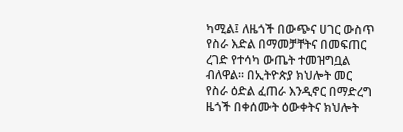ካሚል፤ ለዜጎች በውጭና ሀገር ውስጥ የስራ እድል በማመቻቸትና በመፍጠር ረገድ የተሳካ ውጤት ተመዝግቧል ብለዋል። በኢትዮጵያ ክህሎት መር የስራ ዕድል ፈጠራ እንዲኖር በማድረግ ዜጎች በቀሰሙት ዕውቀትና ክህሎት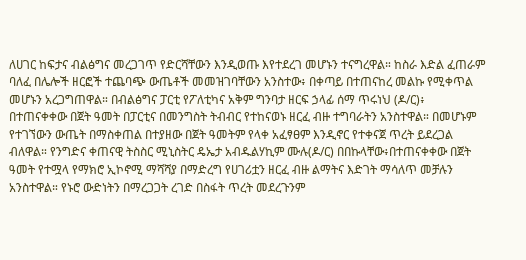ለሀገር ከፍታና ብልፅግና መረጋገጥ የድርሻቸውን እንዲወጡ እየተደረገ መሆኑን ተናግረዋል። ከስራ እድል ፈጠራም ባለፈ በሌሎች ዘርፎች ተጨባጭ ውጤቶች መመዝገባቸውን አንስተው፥ በቀጣይ በተጠናከረ መልኩ የሚቀጥል መሆኑን አረጋግጠዋል። በብልፅግና ፓርቲ የፖለቲካና አቅም ግንባታ ዘርፍ ኃላፊ ሰማ ጥሩነህ (ዶ/ር)፥ በተጠናቀቀው በጀት ዓመት በፓርቲና በመንግስት ትብብር የተከናወኑ ዘርፈ ብዙ ተግባራትን አንስተዋል። በመሆኑም የተገኘውን ውጤት በማስቀጠል በተያዘው በጀት ዓመትም የላቀ አፈፃፀም እንዲኖር የተቀናጀ ጥረት ይደረጋል ብለዋል። የንግድና ቀጠናዊ ትስስር ሚኒስትር ዴኤታ አብዱልሃኪም ሙሉ(ዶ/ር) በበኩላቸው፥በተጠናቀቀው በጀት ዓመት የተሟላ የማክሮ ኢኮኖሚ ማሻሻያ በማድረግ የሀገሪቷን ዘርፈ ብዙ ልማትና እድገት ማሳለጥ መቻሉን አንስተዋል። የኑሮ ውድነትን በማረጋጋት ረገድ በስፋት ጥረት መደረጉንም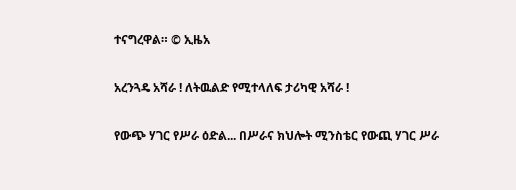ተናግረዋል። © ኢዜአ

አረንጓዴ አሻራ ! ለትዉልድ የሚተላለፍ ታሪካዊ አሻራ !

የውጭ ሃገር የሥራ ዕድል... በሥራና ክህሎት ሚንስቴር የውጪ ሃገር ሥራ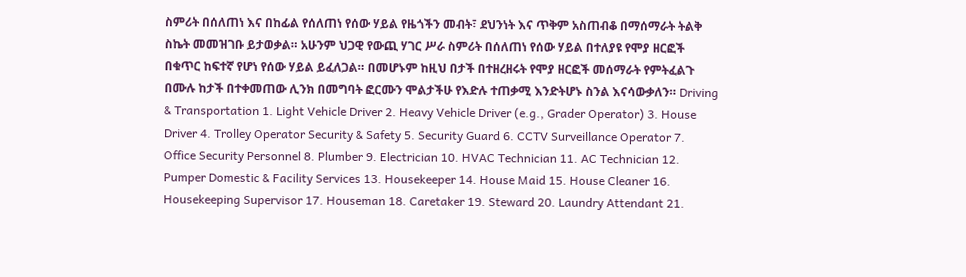ስምሪት በሰለጠነ እና በከፊል የሰለጠነ የሰው ሃይል የዜጎችን መብት፣ ደህንነት እና ጥቅም አስጠብቆ በማሰማራት ትልቅ ስኬት መመዝገቡ ይታወቃል። አሁንም ህጋዊ የውጪ ሃገር ሥራ ስምሪት በሰለጠነ የሰው ሃይል በተለያዩ የሞያ ዘርፎች በቁጥር ከፍተኛ የሆነ የሰው ሃይል ይፈለጋል። በመሆኑም ከዚህ በታች በተዘረዘሩት የሞያ ዘርፎች መሰማራት የምትፈልጉ በሙሉ ከታች በተቀመጠው ሊንክ በመግባት ፎርሙን ሞልታችሁ የእድሉ ተጠቃሚ እንድትሆኑ ስንል እናሳውቃለን። Driving & Transportation 1. Light Vehicle Driver 2. Heavy Vehicle Driver (e.g., Grader Operator) 3. House Driver 4. Trolley Operator Security & Safety 5. Security Guard 6. CCTV Surveillance Operator 7. Office Security Personnel 8. Plumber 9. Electrician 10. HVAC Technician 11. AC Technician 12. Pumper Domestic & Facility Services 13. Housekeeper 14. House Maid 15. House Cleaner 16. Housekeeping Supervisor 17. Houseman 18. Caretaker 19. Steward 20. Laundry Attendant 21.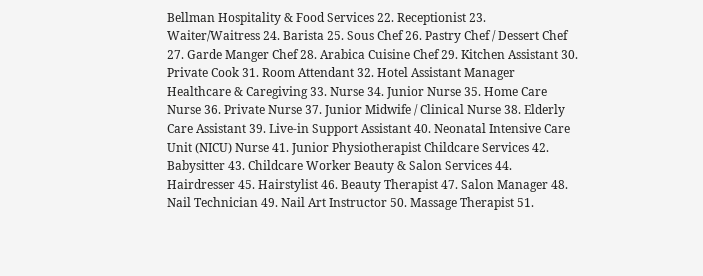Bellman Hospitality & Food Services 22. Receptionist 23. Waiter/Waitress 24. Barista 25. Sous Chef 26. Pastry Chef / Dessert Chef 27. Garde Manger Chef 28. Arabica Cuisine Chef 29. Kitchen Assistant 30. Private Cook 31. Room Attendant 32. Hotel Assistant Manager Healthcare & Caregiving 33. Nurse 34. Junior Nurse 35. Home Care Nurse 36. Private Nurse 37. Junior Midwife / Clinical Nurse 38. Elderly Care Assistant 39. Live-in Support Assistant 40. Neonatal Intensive Care Unit (NICU) Nurse 41. Junior Physiotherapist Childcare Services 42. Babysitter 43. Childcare Worker Beauty & Salon Services 44. Hairdresser 45. Hairstylist 46. Beauty Therapist 47. Salon Manager 48. Nail Technician 49. Nail Art Instructor 50. Massage Therapist 51.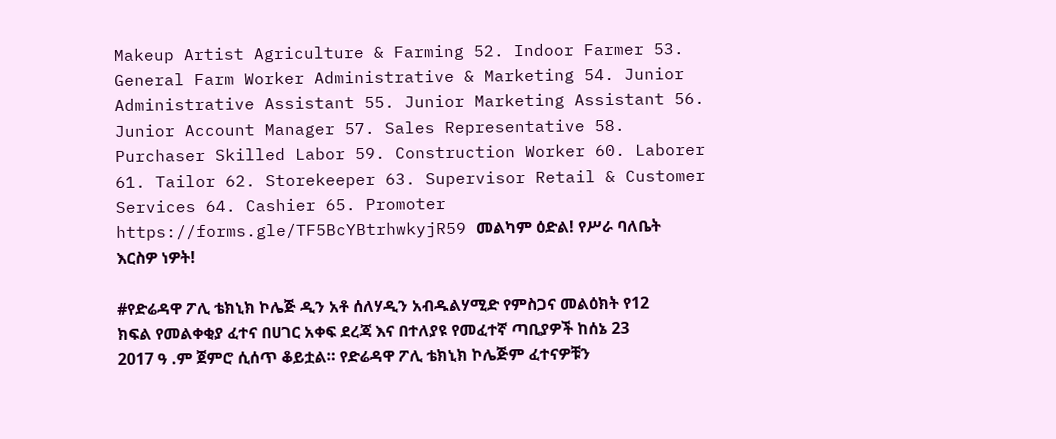Makeup Artist Agriculture & Farming 52. Indoor Farmer 53. General Farm Worker Administrative & Marketing 54. Junior Administrative Assistant 55. Junior Marketing Assistant 56. Junior Account Manager 57. Sales Representative 58. Purchaser Skilled Labor 59. Construction Worker 60. Laborer 61. Tailor 62. Storekeeper 63. Supervisor Retail & Customer Services 64. Cashier 65. Promoter https://forms.gle/TF5BcYBtrhwkyjR59 መልካም ዕድል! የሥራ ባለቤት እርስዎ ነዎት!

#የድሬዳዋ ፖሊ ቴክኒክ ኮሌጅ ዲን አቶ ሰለሃዲን አብዱልሃሚድ የምስጋና መልዕክት የ12 ክፍል የመልቀቂያ ፈተና በሀገር አቀፍ ደረጃ እና በተለያዩ የመፈተኛ ጣቢያዎች ከሰኔ 23 2017 ዓ .ም ጀምሮ ሲሰጥ ቆይቷል። የድሬዳዋ ፖሊ ቴክኒክ ኮሌጅም ፈተናዎቹን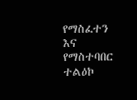የማስፈተን እና የማስተባበር ተልዕኮ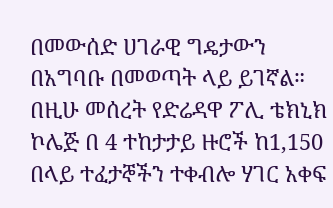በመውሰድ ሀገራዊ ግዴታውን በአግባቡ በመወጣት ላይ ይገኛል። በዚሁ መሰረት የድሬዳዋ ፖሊ ቴክኒክ ኮሌጅ በ 4 ተከታታይ ዙሮች ከ1,150 በላይ ተፈታኞችን ተቀብሎ ሃገር አቀፍ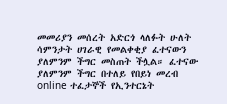መመሪያን መሰረት አድርጎ ላለፉት ሁለት ሳምንታት ሀገራዊ የመልቀቂያ ፈተናውን ያለምንም ችግር መስጠት ችሏል። ፈተናው ያለምንም ችግር በተለይ የበይነ መረብ online ተፈታኞች የኢንተርኔት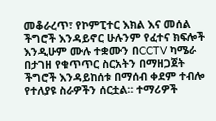መቆራረጥ፣ የኮምፒተር እክል እና መሰል ችግሮች እንዳይኖር ሁሉንም የፈተና ክፍሎች እንዲሁም ሙሉ ተቋሙን በCCTV ካሜራ በታገዘ የቁጥጥር ስርአትን በማዘጋጀት ችግሮች እንዳይከሰቱ በማሰብ ቀደም ተብሎ የተለያዩ ስራዎችን ሰርቷል። ተማሪዎች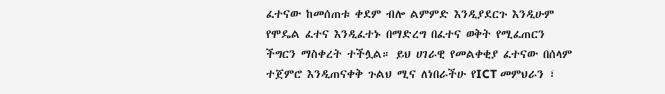ፈተናው ከመሰጠቱ ቀደም ብሎ ልምምድ እንዲያደርጉ እንዲሁም የሞዴል ፈተና እንዲፈተኑ በማድረግ በፈተና ወቅት የሚፈጠርን ችግርን ማስቀረት ተችሏል። ይህ ሀገራዊ የመልቀቂያ ፈተናው በሰላም ተጀምሮ እንዲጠናቀቅ ጉልህ ሚና ለነበራችሁ የICT መምህራን ፣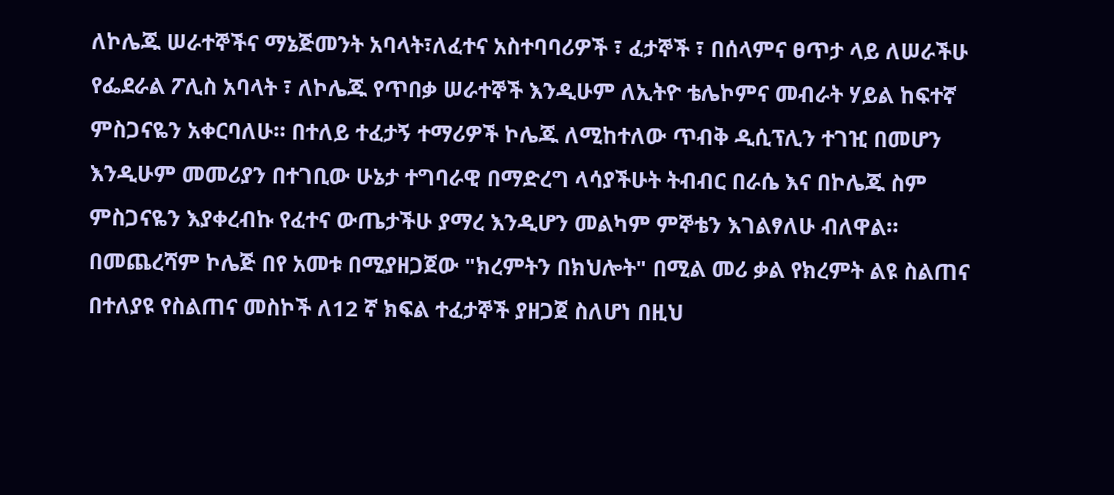ለኮሌጁ ሠራተኞችና ማኔጅመንት አባላት፣ለፈተና አስተባባሪዎች ፣ ፈታኞች ፣ በሰላምና ፀጥታ ላይ ለሠራችሁ የፌደራል ፖሊስ አባላት ፣ ለኮሌጁ የጥበቃ ሠራተኞች እንዲሁም ለኢትዮ ቴሌኮምና መብራት ሃይል ከፍተኛ ምስጋናዬን አቀርባለሁ። በተለይ ተፈታኝ ተማሪዎች ኮሌጁ ለሚከተለው ጥብቅ ዲሲፕሊን ተገዢ በመሆን እንዲሁም መመሪያን በተገቢው ሁኔታ ተግባራዊ በማድረግ ላሳያችሁት ትብብር በራሴ እና በኮሌጁ ስም ምስጋናዬን እያቀረብኩ የፈተና ውጤታችሁ ያማረ እንዲሆን መልካም ምኞቴን እገልፃለሁ ብለዋል። በመጨረሻም ኮሌጅ በየ አመቱ በሚያዘጋጀው "ክረምትን በክህሎት" በሚል መሪ ቃል የክረምት ልዩ ስልጠና በተለያዩ የስልጠና መስኮች ለ12 ኛ ክፍል ተፈታኞች ያዘጋጀ ስለሆነ በዚህ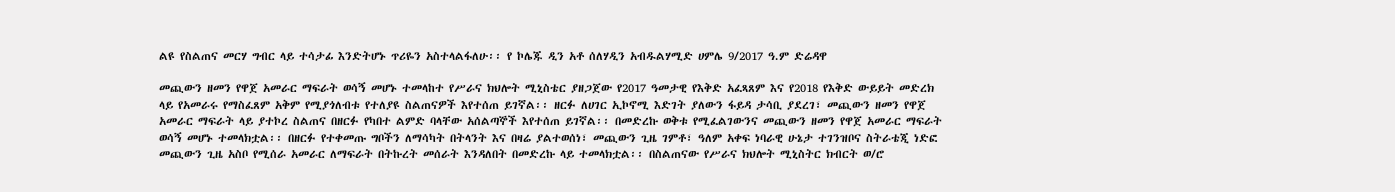ልዩ የስልጠና መርሃ ግብር ላይ ተሳታፊ እንድትሆኑ ጥሪዬን አስተላልፋለሁ፡፡ የ ኮሌጁ ዲን አቶ ሰለሃዲን አብዱልሃሚድ ሀምሌ 9/2017 ዓ.ም ድሬዳዋ

መጪውን ዘመን የዋጀ አመራር ማፍራት ወሳኝ መሆኑ ተመላከተ የሥራና ክህሎት ሚኒስቴር ያዘጋጀው የ2017 ዓመታዊ የእቅድ አፈጻጸም እና የ2018 የእቅድ ውይይት መድረክ ላይ የአመራሩ የማስፈጸም አቅም የሚያጎለብቱ የተለያዩ ስልጠናዎች እየተሰጠ ይገኛል፡፡ ዘርፉ ለሀገር ኢኮኖሚ እድገት ያለውን ፋይዳ ታሳቢ ያደረገ፣ መጪውን ዘመን የዋጀ አመራር ማፍራት ላይ ያተኮረ ስልጠና በዘርፉ የካበተ ልምድ ባላቸው አሰልጣኞች እየተሰጠ ይገኛል፡፡ በመድረኩ ወቅቱ የሚፈልገውንና መጪውን ዘመን የዋጀ አመራር ማፍራት ወሳኝ መሆኑ ተመላክቷል፡፡ በዘርፉ የተቀመጡ ግቦችን ለማሳካት በትላንት እና በዛሬ ያልተወሰነ፣ መጪውን ጊዜ ገምቶ፣ ዓለም አቀፍ ነባራዊ ሁኔታ ተገንዝቦና ስትራቴጂ ነድፎ መጪውን ጊዜ አስቦ የሚሰራ አመራር ለማፍራት በትኩረት መሰራት እንዳለበት በመድረኩ ላይ ተመላክቷል፡፡ በስልጠናው የሥራና ክህሎት ሚኒስትር ክብርት ወ/ሮ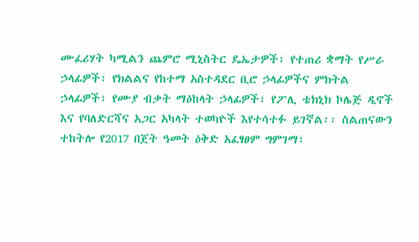ሙፈሪሃት ካሚልን ጨምሮ ሚኒስትር ዴኤታዎች፣ የተጠሪ ቋማት የሥራ ኃላፊዎች፣ የክልልና የከተማ አስተዳደር ቢሮ ኃላፊዎችና ምክትል ኃላፊዎች፣ የሙያ ብቃት ማዕከላት ኃላፊዎች፣ የፖሊ ቴክኒክ ኮሌጅ ዲኖች እና የባለድርሻና አጋር አካላት ተወካዮች እየተሳተፉ ይገኛል፡፡ ስልጠናውን ተከትሎ የ2017 በጀት ዓመት ዕቅድ አፈፃፀም ግምገማ፣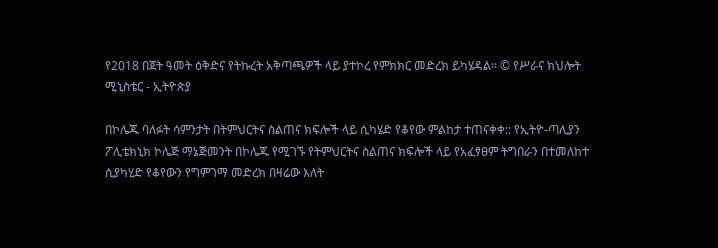የ2018 በጀት ዓመት ዕቅድና የትኩረት አቅጣጫዎች ላይ ያተኮረ የምክክር መድረክ ይካሄዳል፡፡ © የሥራና ክህሎት ሚኒስቴር - ኢትዮጵያ

በኮሌጁ ባለፉት ሳምንታት በትምህርትና ስልጠና ክፍሎች ላይ ሲካሄድ የቆየው ምልከታ ተጠናቀቀ:: የኢትዮ-ጣሊያን ፖሊቴክኒክ ኮሌጅ ማኔጅመንት በኮሌጁ የሚገኙ የትምህርትና ስልጠና ክፍሎች ላይ የአፈፃፀም ትግበራን በተመለከተ ሲያካሂድ የቆየውን የግምገማ መድረክ በዛሬው እለት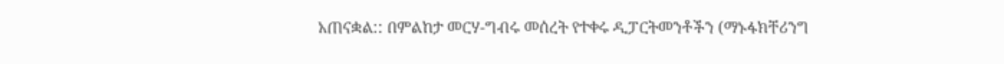አጠናቋል:: በምልከታ መርሃ-ግብሩ መሰረት የተቀሩ ዲፓርትመንቶችን (ማኑፋክቸሪንግ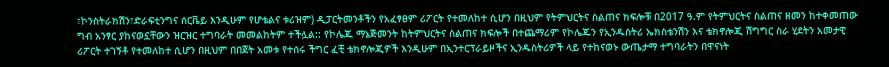፣ኮንስትራክሽን፣ድራፍቲንግና ሰርቬይ እንዲሁም የሆቴልና ቱሪዝም) ዲፓርትመንቶችን የአፈፃፀም ሪፖርት የተመለከተ ሲሆን በዚህም የትምህርትና ስልጠና ክፍሎቹ በ2017 ዓ.ም የትምህርትና ስልጠና ዘመን ከተቀመጠው ግብ አንፃር ያከናወኗቸውን ዝርዝር ተግባራት መመልከትም ተችሏል:: የኮሌጁ ማኔጅመንት ከትምህርትና ስልጠና ክፍሎች በተጨማሪም የኮሌጁን የኢንዱስትሪ ኤክስቴንሽን እና ቴክኖሎጂ ሽግግር ስራ ሂደትን አመታዊ ሪፖርት ተገኝቶ የተመለከተ ሲሆን በዚህም በበጀት አመቱ የተሰሩ ችግር ፈቺ ቴክኖሎጂዎች እንዲሁም በኢንተርፕራይዞችና ኢንዱስትሪዎች ላይ የተከናወኑ ውጤታማ ተግባራትን በዋናነት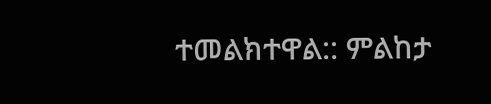ተመልክተዋል:: ምልከታ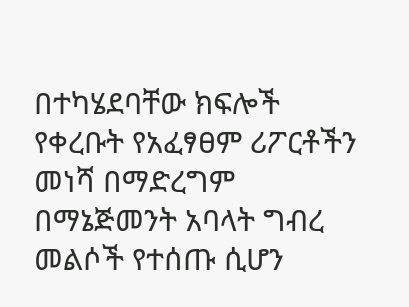በተካሄደባቸው ክፍሎች የቀረቡት የአፈፃፀም ሪፖርቶችን መነሻ በማድረግም በማኔጅመንት አባላት ግብረ መልሶች የተሰጡ ሲሆን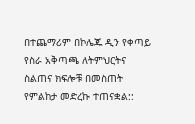በተጨማሪም በኮሌጁ ዲን የቀጣይ የስራ አቅጣጫ ለትምህርትና ስልጠና ክፍሎቹ በመስጠት የምልከታ መድረኩ ተጠናቋል::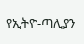የኢትዮ-ጣሊያን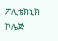ፖሊቴክኒክ ኮሌጅ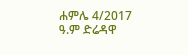ሐምሌ 4/2017 ዓ.ም ድሬዳዋ